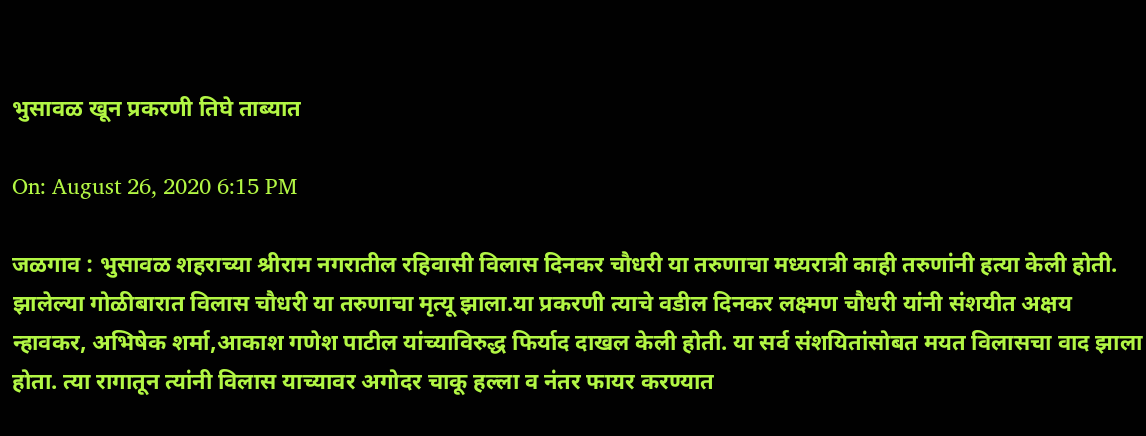भुसावळ खून प्रकरणी तिघे ताब्यात

On: August 26, 2020 6:15 PM

जळगाव : भुसावळ शहराच्या श्रीराम नगरातील रहिवासी विलास दिनकर चौधरी या तरुणाचा मध्यरात्री काही तरुणांनी हत्या केली होती. झालेल्या गोळीबारात विलास चौधरी या तरुणाचा मृत्यू झाला.या प्रकरणी त्याचे वडील दिनकर लक्ष्मण चौधरी यांनी संशयीत अक्षय न्हावकर, अभिषेक शर्मा,आकाश गणेश पाटील यांच्याविरुद्ध फिर्याद दाखल केली होती. या सर्व संशयितांसोबत मयत विलासचा वाद झाला होता. त्या रागातून त्यांनी विलास याच्यावर अगोदर चाकू हल्ला व नंतर फायर करण्यात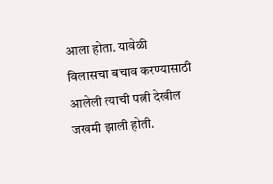आला होता. यावेळी विलासचा बचाव करण्यासाठी आलेली त्याची पत्नी देखील जखमी झाली होती.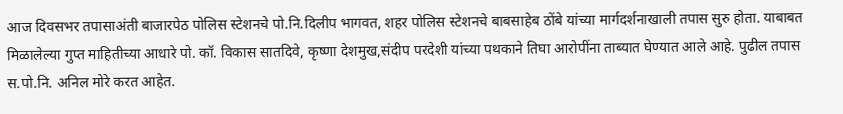आज दिवसभर तपासाअंती बाजारपेठ पोलिस स्टेशनचे पो.नि.दिलीप भागवत, शहर पोलिस स्टेशनचे बाबसाहेब ठोंबे यांच्या मार्गदर्शनाखाली तपास सुरु होता. याबाबत मिळालेल्या गुप्त माहितीच्या आधारे पो. कॉ. विकास सातदिवे, कृष्णा देशमुख,संदीप परदेशी यांच्या पथकाने तिघा आरोपींना ताब्यात घेण्यात आले आहे. पुढील तपास स.पो.नि. अनिल मोरे करत आहेत.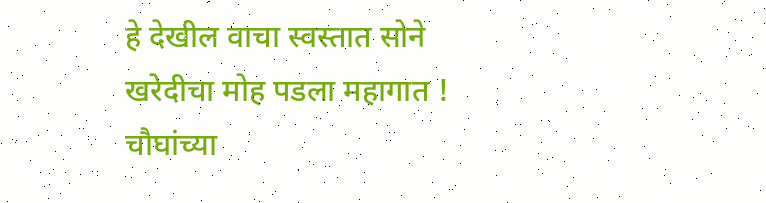हे देखील वाचा स्वस्तात सोने खरेदीचा मोह पडला महागात ! चौघांच्या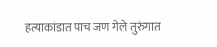हत्याकांडात पाच जण गेले तुरुंगात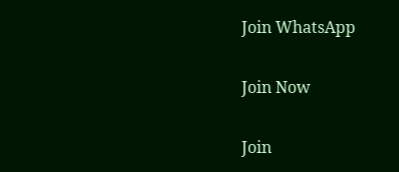Join WhatsApp

Join Now

Join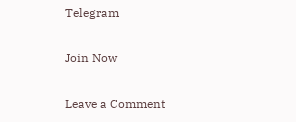Telegram

Join Now

Leave a Comment